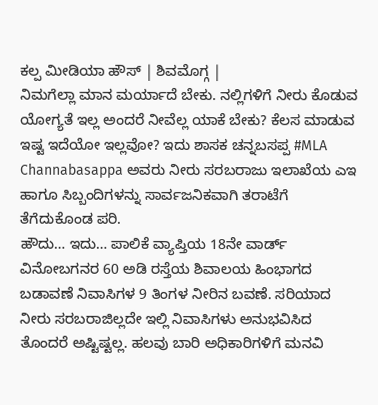ಕಲ್ಪ ಮೀಡಿಯಾ ಹೌಸ್ | ಶಿವಮೊಗ್ಗ |
ನಿಮಗೆಲ್ಲಾ ಮಾನ ಮರ್ಯಾದೆ ಬೇಕು. ನಲ್ಲಿಗಳಿಗೆ ನೀರು ಕೊಡುವ ಯೋಗ್ಯತೆ ಇಲ್ಲ ಅಂದರೆ ನೀವೆಲ್ಲ ಯಾಕೆ ಬೇಕು? ಕೆಲಸ ಮಾಡುವ ಇಷ್ಟ ಇದೆಯೋ ಇಲ್ಲವೋ? ಇದು ಶಾಸಕ ಚನ್ನಬಸಪ್ಪ #MLA Channabasappa ಅವರು ನೀರು ಸರಬರಾಜು ಇಲಾಖೆಯ ಎಇ ಹಾಗೂ ಸಿಬ್ಬಂದಿಗಳನ್ನು ಸಾರ್ವಜನಿಕವಾಗಿ ತರಾಟೆಗೆ ತೆಗೆದುಕೊಂಡ ಪರಿ.
ಹೌದು… ಇದು… ಪಾಲಿಕೆ ವ್ಯಾಪ್ತಿಯ 18ನೇ ವಾರ್ಡ್ ವಿನೋಬಗನರ 60 ಅಡಿ ರಸ್ತೆಯ ಶಿವಾಲಯ ಹಿಂಭಾಗದ ಬಡಾವಣೆ ನಿವಾಸಿಗಳ 9 ತಿಂಗಳ ನೀರಿನ ಬವಣೆ. ಸರಿಯಾದ ನೀರು ಸರಬರಾಜಿಲ್ಲದೇ ಇಲ್ಲಿ ನಿವಾಸಿಗಳು ಅನುಭವಿಸಿದ ತೊಂದರೆ ಅಷ್ಟಿಷ್ಟಲ್ಲ. ಹಲವು ಬಾರಿ ಅಧಿಕಾರಿಗಳಿಗೆ ಮನವಿ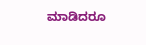ಮಾಡಿದರೂ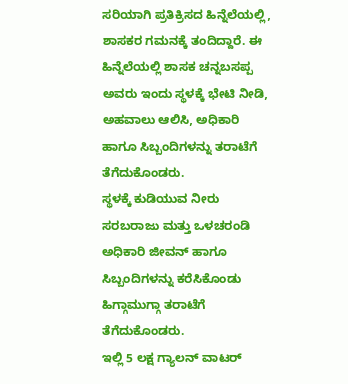ಸರಿಯಾಗಿ ಪ್ರತಿಕ್ರಿಸದ ಹಿನ್ನೆಲೆಯಲ್ಲಿ, ಶಾಸಕರ ಗಮನಕ್ಕೆ ತಂದಿದ್ದಾರೆ. ಈ ಹಿನ್ನೆಲೆಯಲ್ಲಿ ಶಾಸಕ ಚನ್ನಬಸಪ್ಪ ಅವರು ಇಂದು ಸ್ಥಳಕ್ಕೆ ಭೇಟಿ ನೀಡಿ, ಅಹವಾಲು ಆಲಿಸಿ, ಅಧಿಕಾರಿ ಹಾಗೂ ಸಿಬ್ಬಂದಿಗಳನ್ನು ತರಾಟೆಗೆ ತೆಗೆದುಕೊಂಡರು.
ಸ್ಥಳಕ್ಕೆ ಕುಡಿಯುವ ನೀರು ಸರಬರಾಜು ಮತ್ತು ಒಳಚರಂಡಿ ಅಧಿಕಾರಿ ಜೀವನ್ ಹಾಗೂ ಸಿಬ್ಬಂದಿಗಳನ್ನು ಕರೆಸಿಕೊಂಡು ಹಿಗ್ಗಾಮುಗ್ಗಾ ತರಾಟೆಗೆ ತೆಗೆದುಕೊಂಡರು.
ಇಲ್ಲಿ 5 ಲಕ್ಷ ಗ್ಯಾಲನ್ ವಾಟರ್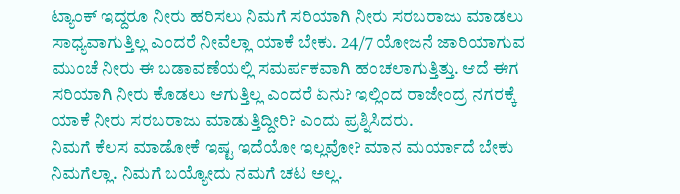ಟ್ಯಾಂಕ್ ಇದ್ದರೂ ನೀರು ಹರಿಸಲು ನಿಮಗೆ ಸರಿಯಾಗಿ ನೀರು ಸರಬರಾಜು ಮಾಡಲು ಸಾಧ್ಯವಾಗುತ್ತಿಲ್ಲ ಎಂದರೆ ನೀವೆಲ್ಲಾ ಯಾಕೆ ಬೇಕು. 24/7 ಯೋಜನೆ ಜಾರಿಯಾಗುವ ಮುಂಚೆ ನೀರು ಈ ಬಡಾವಣೆಯಲ್ಲಿ ಸಮರ್ಪಕವಾಗಿ ಹಂಚಲಾಗುತ್ತಿತ್ತು. ಆದೆ ಈಗ ಸರಿಯಾಗಿ ನೀರು ಕೊಡಲು ಆಗುತ್ತಿಲ್ಲ ಎಂದರೆ ಏನು? ಇಲ್ಲಿಂದ ರಾಜೇಂದ್ರ ನಗರಕ್ಕೆ ಯಾಕೆ ನೀರು ಸರಬರಾಜು ಮಾಡುತ್ತಿದ್ದೀರಿ? ಎಂದು ಪ್ರಶ್ನಿಸಿದರು.
ನಿಮಗೆ ಕೆಲಸ ಮಾಡೋಕೆ ಇಷ್ಟ ಇದೆಯೋ ಇಲ್ಲವೋ? ಮಾನ ಮರ್ಯಾದೆ ಬೇಕು ನಿಮಗೆಲ್ಲಾ. ನಿಮಗೆ ಬಯ್ಯೋದು ನಮಗೆ ಚಟ ಅಲ್ಲ.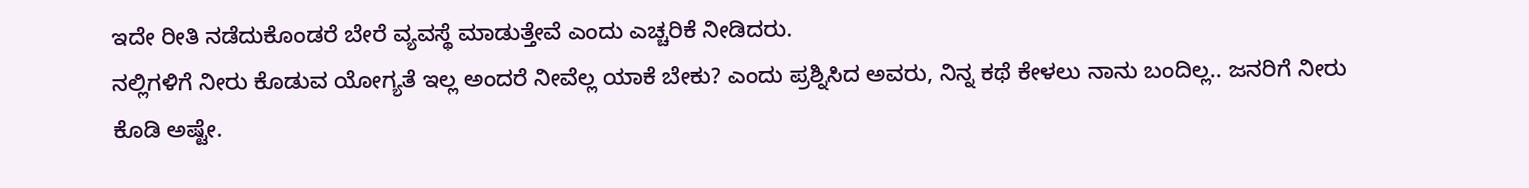ಇದೇ ರೀತಿ ನಡೆದುಕೊಂಡರೆ ಬೇರೆ ವ್ಯವಸ್ಥೆ ಮಾಡುತ್ತೇವೆ ಎಂದು ಎಚ್ಚರಿಕೆ ನೀಡಿದರು.
ನಲ್ಲಿಗಳಿಗೆ ನೀರು ಕೊಡುವ ಯೋಗ್ಯತೆ ಇಲ್ಲ ಅಂದರೆ ನೀವೆಲ್ಲ ಯಾಕೆ ಬೇಕು? ಎಂದು ಪ್ರಶ್ನಿಸಿದ ಅವರು, ನಿನ್ನ ಕಥೆ ಕೇಳಲು ನಾನು ಬಂದಿಲ್ಲ.. ಜನರಿಗೆ ನೀರು ಕೊಡಿ ಅಷ್ಟೇ.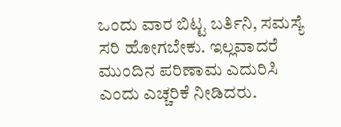ಒಂದು ವಾರ ಬಿಟ್ಟ ಬರ್ತಿನಿ, ಸಮಸ್ಯೆ ಸರಿ ಹೋಗಬೇಕು. ಇಲ್ಲವಾದರೆ ಮುಂದಿನ ಪರಿಣಾಮ ಎದುರಿಸಿ ಎಂದು ಎಚ್ಚರಿಕೆ ನೀಡಿದರು.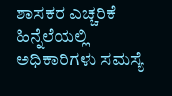ಶಾಸಕರ ಎಚ್ಚರಿಕೆ ಹಿನ್ನೆಲೆಯಲ್ಲಿ ಅಧಿಕಾರಿಗಳು ಸಮಸ್ಯೆ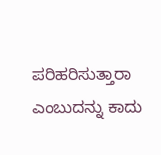ಪರಿಹರಿಸುತ್ತಾರಾ ಎಂಬುದನ್ನು ಕಾದು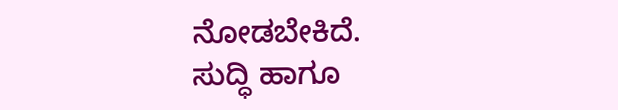ನೋಡಬೇಕಿದೆ.
ಸುದ್ಧಿ ಹಾಗೂ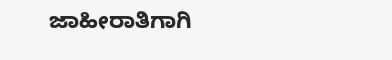ಜಾಹೀರಾತಿಗಾಗಿ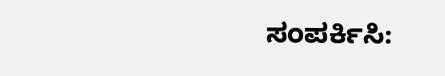ಸಂಪರ್ಕಿಸಿ: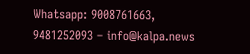Whatsapp: 9008761663, 9481252093 – info@kalpa.news